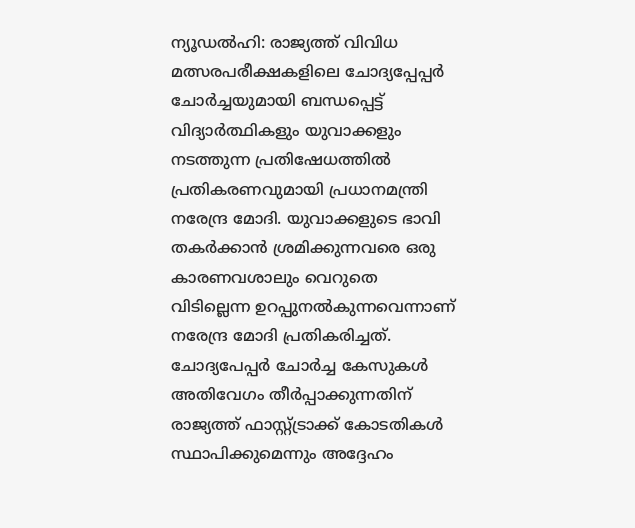ന്യൂഡൽഹി: രാജ്യത്ത് വിവിധ മത്സരപരീക്ഷകളിലെ ചോദ്യപ്പേപ്പർ ചോർച്ചയുമായി ബന്ധപ്പെട്ട് വിദ്യാർത്ഥികളും യുവാക്കളും നടത്തുന്ന പ്രതിഷേധത്തിൽ പ്രതികരണവുമായി പ്രധാനമന്ത്രി നരേന്ദ്ര മോദി. യുവാക്കളുടെ ഭാവി തകർക്കാൻ ശ്രമിക്കുന്നവരെ ഒരു കാരണവശാലും വെറുതെ വിടില്ലെന്ന ഉറപ്പുനൽകുന്നവെന്നാണ് നരേന്ദ്ര മോദി പ്രതികരിച്ചത്. ചോദ്യപേപ്പർ ചോർച്ച കേസുകൾ അതിവേഗം തീർപ്പാക്കുന്നതിന് രാജ്യത്ത് ഫാസ്റ്റ്ട്രാക്ക് കോടതികൾ സ്ഥാപിക്കുമെന്നും അദ്ദേഹം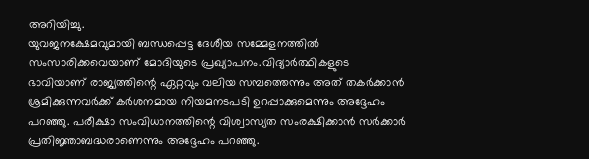അറിയിച്ചു.
യുവജനക്ഷേമവുമായി ബന്ധപ്പെട്ട ദേശീയ സമ്മേളനത്തിൽ സംസാരിക്കവെയാണ് മോദിയുടെ പ്രഖ്യാപനം.വിദ്യാർത്ഥികളുടെ ഭാവിയാണ് രാജ്യത്തിന്റെ ഏറ്റവും വലിയ സമ്പത്തെന്നും അത് തകർക്കാൻ ശ്രമിക്കുന്നവർക്ക് കർശനമായ നിയമനടപടി ഉറപ്പാക്കുമെന്നും അദ്ദേഹം പറഞ്ഞു. പരീക്ഷാ സംവിധാനത്തിന്റെ വിശ്വാസ്യത സംരക്ഷിക്കാൻ സർക്കാർ പ്രതിജ്ഞാബദ്ധരാണെന്നും അദ്ദേഹം പറഞ്ഞു.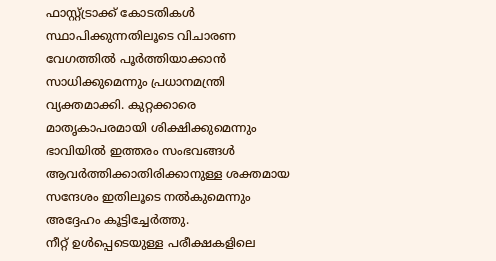ഫാസ്റ്റ്ട്രാക്ക് കോടതികൾ സ്ഥാപിക്കുന്നതിലൂടെ വിചാരണ വേഗത്തിൽ പൂർത്തിയാക്കാൻ സാധിക്കുമെന്നും പ്രധാനമന്ത്രി വ്യക്തമാക്കി. കുറ്റക്കാരെ മാതൃകാപരമായി ശിക്ഷിക്കുമെന്നും ഭാവിയിൽ ഇത്തരം സംഭവങ്ങൾ ആവർത്തിക്കാതിരിക്കാനുള്ള ശക്തമായ സന്ദേശം ഇതിലൂടെ നൽകുമെന്നും അദ്ദേഹം കൂട്ടിച്ചേർത്തു.
നീറ്റ് ഉൾപ്പെടെയുള്ള പരീക്ഷകളിലെ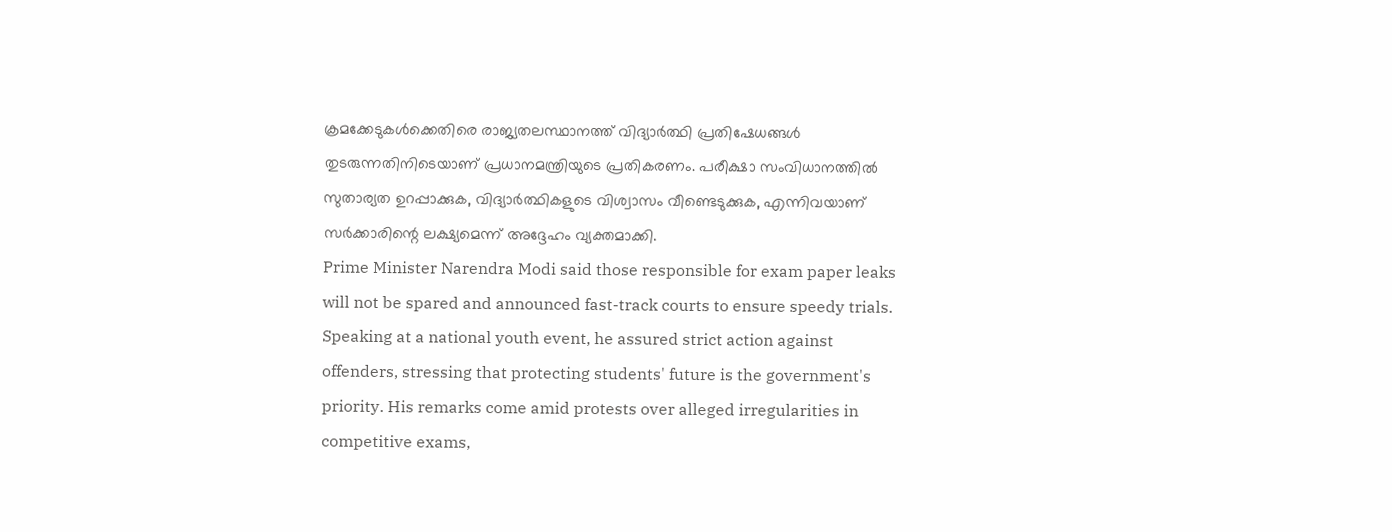ക്രമക്കേടുകൾക്കെതിരെ രാജ്യതലസ്ഥാനത്ത് വിദ്യാർത്ഥി പ്രതിഷേധങ്ങൾ തുടരുന്നതിനിടെയാണ് പ്രധാനമന്ത്രിയുടെ പ്രതികരണം. പരീക്ഷാ സംവിധാനത്തിൽ സുതാര്യത ഉറപ്പാക്കുക, വിദ്യാർത്ഥികളുടെ വിശ്വാസം വീണ്ടെടുക്കുക, എന്നിവയാണ് സർക്കാരിന്റെ ലക്ഷ്യമെന്ന് അദ്ദേഹം വ്യക്തമാക്കി.
Prime Minister Narendra Modi said those responsible for exam paper leaks will not be spared and announced fast-track courts to ensure speedy trials. Speaking at a national youth event, he assured strict action against offenders, stressing that protecting students' future is the government's priority. His remarks come amid protests over alleged irregularities in competitive exams,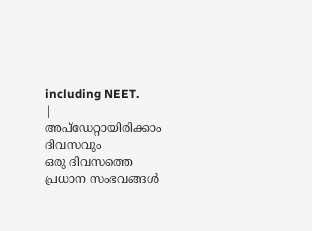including NEET.
|
അപ്ഡേറ്റായിരിക്കാം ദിവസവും
ഒരു ദിവസത്തെ പ്രധാന സംഭവങ്ങൾ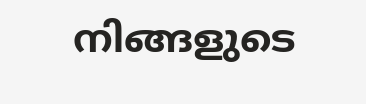നിങ്ങളുടെ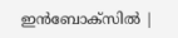ഇൻബോക്സിൽ |